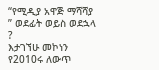“የሚዲያ አዋጅ ማሻሻያ ” ወደፊት ወይስ ወደኋላ ?
እታገኘሁ መኮነን የ2010ሩ ለውጥ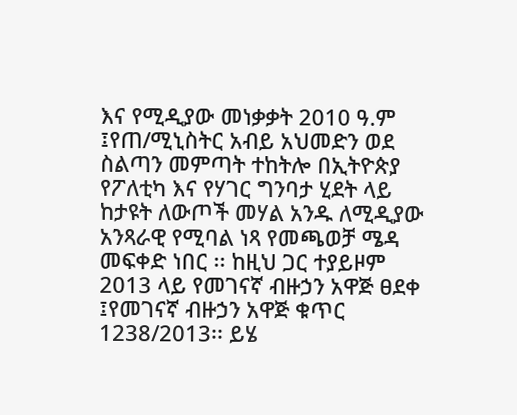እና የሚዲያው መነቃቃት 2010 ዓ.ም ፤የጠ/ሚኒስትር አብይ አህመድን ወደ ስልጣን መምጣት ተከትሎ በኢትዮጵያ የፖለቲካ እና የሃገር ግንባታ ሂደት ላይ ከታዩት ለውጦች መሃል አንዱ ለሚዲያው አንጻራዊ የሚባል ነጻ የመጫወቻ ሜዳ መፍቀድ ነበር ፡፡ ከዚህ ጋር ተያይዞም 2013 ላይ የመገናኛ ብዙኃን አዋጅ ፀደቀ ፤የመገናኛ ብዙኃን አዋጅ ቁጥር 1238/2013፡፡ ይሄ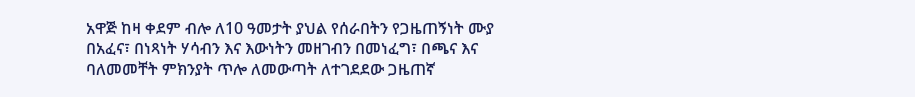አዋጅ ከዛ ቀደም ብሎ ለ10 ዓመታት ያህል የሰራበትን የጋዜጠኝነት ሙያ በአፈና፣ በነጻነት ሃሳብን እና እውነትን መዘገብን በመነፈግ፣ በጫና እና ባለመመቸት ምክንያት ጥሎ ለመውጣት ለተገደደው ጋዜጠኛ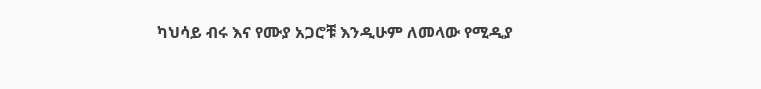ካህሳይ ብሩ እና የሙያ አጋሮቹ እንዲሁም ለመላው የሚዲያ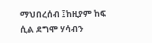ማህበረሰብ ፤ከዚያም ከፍ ሲል ደግሞ ሃሳብን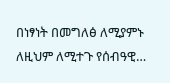በነፃነት በመግለፅ ለሚያምኑ ለዚህም ለሚተጉ የሰብዓዊ…